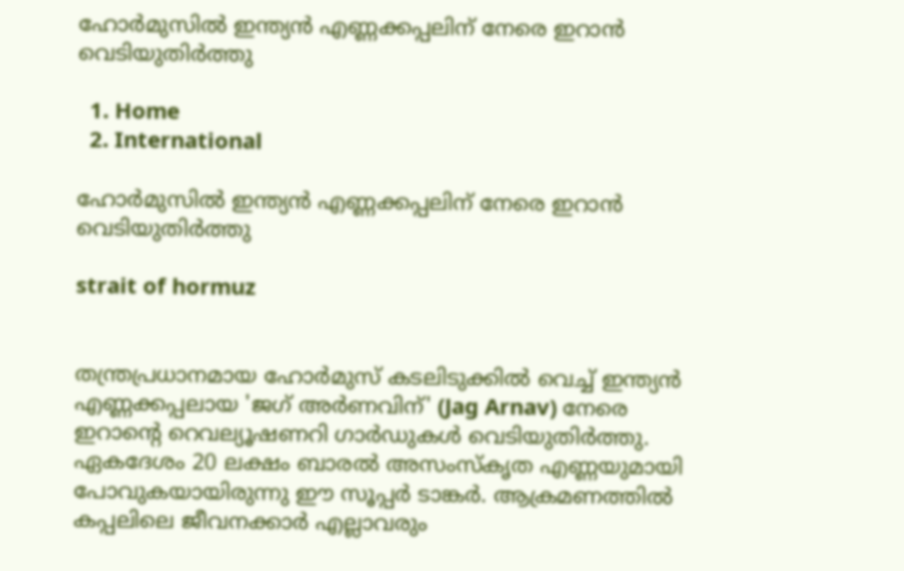ഹോർമുസിൽ ഇന്ത്യൻ എണ്ണക്കപ്പലിന് നേരെ ഇറാൻ വെടിയുതിർത്തു

  1. Home
  2. International

ഹോർമുസിൽ ഇന്ത്യൻ എണ്ണക്കപ്പലിന് നേരെ ഇറാൻ വെടിയുതിർത്തു

strait of hormuz


തന്ത്രപ്രധാനമായ ഹോർമുസ് കടലിടുക്കിൽ വെച്ച് ഇന്ത്യൻ എണ്ണക്കപ്പലായ 'ജഗ് അർണവിന്' (Jag Arnav) നേരെ ഇറാന്റെ റെവല്യൂഷണറി ഗാർഡുകൾ വെടിയുതിർത്തു. ഏകദേശം 20 ലക്ഷം ബാരൽ അസംസ്‌കൃത എണ്ണയുമായി പോവുകയായിരുന്നു ഈ സൂപ്പർ ടാങ്കർ. ആക്രമണത്തിൽ കപ്പലിലെ ജീവനക്കാർ എല്ലാവരും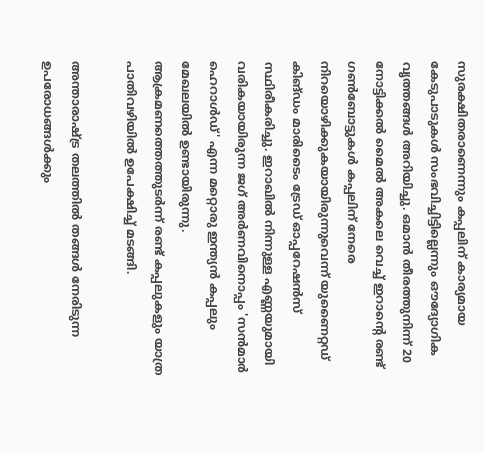സുരക്ഷിതരാണെന്നും കപ്പലിന് കാര്യമായ കേടുപാടുകൾ സംഭവിച്ചിട്ടില്ലെന്നും ഔദ്യോഗിക വൃത്തങ്ങൾ അറിയിച്ചു. ഒമാൻ തീരത്തുനിന്ന് 20 നോട്ടിക്കൽ മൈൽ അകലെ വെച്ച് ഇറാന്റെ രണ്ട് ഗൺബോട്ടുകൾ കപ്പലിന് നേരെ നിറയൊഴിക്കുകയായിരുന്നുവെന്ന് യുണൈറ്റഡ് കിങ്ഡം മാരിടൈം ട്രേഡ് ഓപ്പറേഷൻസ് സ്ഥിരീകരിച്ചു. ഇറാഖിൽ നിന്നുള്ള എണ്ണയുമായി വരികയായിരുന്ന ജഗ് അർണവിനൊപ്പം 'സൻമാർ ഹെറാൾഡ്' എന്ന മറ്റൊരു ഇന്ത്യൻ കപ്പലും മേഖലയിൽ ഉണ്ടായിരുന്നു. ആക്രമണത്തെത്തുടർന്ന് രണ്ട് കപ്പലുകളും യാത്ര പാതിവഴിയിൽ ഉപേക്ഷിച്ച് മടങ്ങി.

അന്താരാഷ്ട്ര തലത്തിൽ തങ്ങൾ നേരിടുന്ന ഉപരോധങ്ങൾക്കും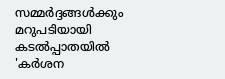സമ്മർദ്ദങ്ങൾക്കും മറുപടിയായി കടൽപ്പാതയിൽ 'കർശന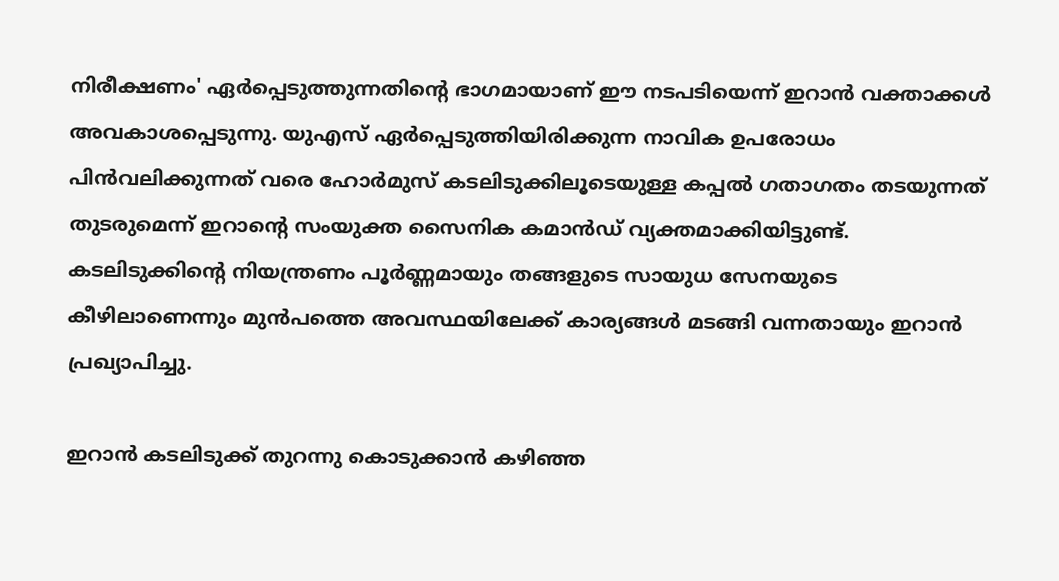നിരീക്ഷണം' ഏർപ്പെടുത്തുന്നതിന്റെ ഭാഗമായാണ് ഈ നടപടിയെന്ന് ഇറാൻ വക്താക്കൾ അവകാശപ്പെടുന്നു. യുഎസ് ഏർപ്പെടുത്തിയിരിക്കുന്ന നാവിക ഉപരോധം പിൻവലിക്കുന്നത് വരെ ഹോർമുസ് കടലിടുക്കിലൂടെയുള്ള കപ്പൽ ഗതാഗതം തടയുന്നത് തുടരുമെന്ന് ഇറാന്റെ സംയുക്ത സൈനിക കമാൻഡ് വ്യക്തമാക്കിയിട്ടുണ്ട്. കടലിടുക്കിന്റെ നിയന്ത്രണം പൂർണ്ണമായും തങ്ങളുടെ സായുധ സേനയുടെ കീഴിലാണെന്നും മുൻപത്തെ അവസ്ഥയിലേക്ക് കാര്യങ്ങൾ മടങ്ങി വന്നതായും ഇറാൻ പ്രഖ്യാപിച്ചു.

ഇറാൻ കടലിടുക്ക് തുറന്നു കൊടുക്കാൻ കഴിഞ്ഞ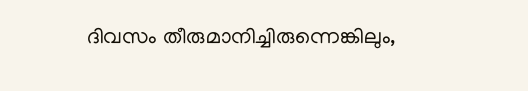ദിവസം തീരുമാനിച്ചിരുന്നെങ്കിലും,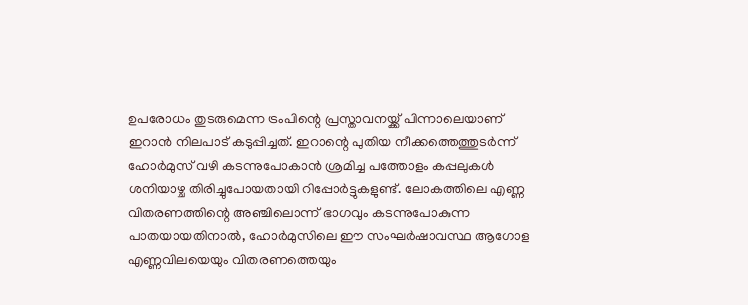ഉപരോധം തുടരുമെന്ന ട്രംപിന്റെ പ്രസ്താവനയ്ക്ക് പിന്നാലെയാണ് ഇറാൻ നിലപാട് കടുപ്പിച്ചത്. ഇറാന്റെ പുതിയ നീക്കത്തെത്തുടർന്ന് ഹോർമുസ് വഴി കടന്നുപോകാൻ ശ്രമിച്ച പത്തോളം കപ്പലുകൾ ശനിയാഴ്ച തിരിച്ചുപോയതായി റിപ്പോർട്ടുകളുണ്ട്. ലോകത്തിലെ എണ്ണ വിതരണത്തിന്റെ അഞ്ചിലൊന്ന് ഭാഗവും കടന്നുപോകുന്ന പാതയായതിനാൽ, ഹോർമുസിലെ ഈ സംഘർഷാവസ്ഥ ആഗോള എണ്ണവിലയെയും വിതരണത്തെയും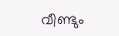വീണ്ടും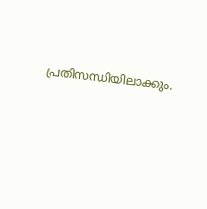പ്രതിസന്ധിയിലാക്കും.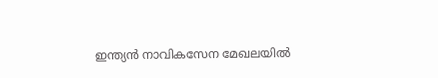ഇന്ത്യൻ നാവികസേന മേഖലയിൽ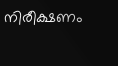നിരീക്ഷണം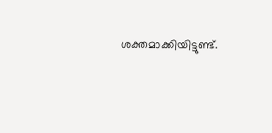ശക്തമാക്കിയിട്ടുണ്ട്.